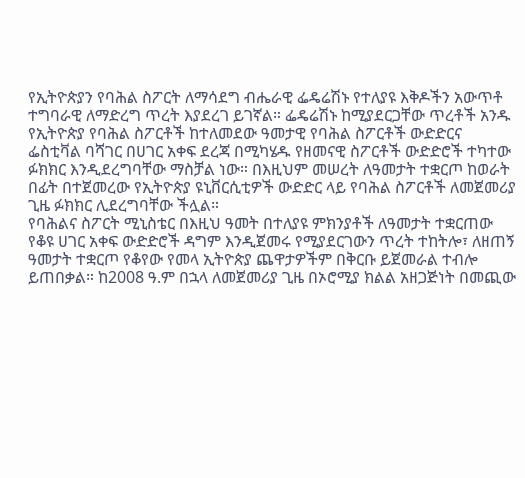የኢትዮጵያን የባሕል ስፖርት ለማሳደግ ብሔራዊ ፌዴሬሽኑ የተለያዩ እቅዶችን አውጥቶ ተግባራዊ ለማድረግ ጥረት እያደረገ ይገኛል። ፌዴሬሽኑ ከሚያደርጋቸው ጥረቶች አንዱ የኢትዮጵያ የባሕል ስፖርቶች ከተለመደው ዓመታዊ የባሕል ስፖርቶች ውድድርና ፌስቲቫል ባሻገር በሀገር አቀፍ ደረጃ በሚካሄዱ የዘመናዊ ስፖርቶች ውድድሮች ተካተው ፉክክር እንዲደረግባቸው ማስቻል ነው። በእዚህም መሠረት ለዓመታት ተቋርጦ ከወራት በፊት በተጀመረው የኢትዮጵያ ዩኒቨርሲቲዎች ውድድር ላይ የባሕል ስፖርቶች ለመጀመሪያ ጊዜ ፉክክር ሊደረግባቸው ችሏል።
የባሕልና ስፖርት ሚኒስቴር በእዚህ ዓመት በተለያዩ ምክንያቶች ለዓመታት ተቋርጠው የቆዩ ሀገር አቀፍ ውድድሮች ዳግም እንዲጀመሩ የሚያደርገውን ጥረት ተከትሎ፣ ለዘጠኝ ዓመታት ተቋርጦ የቆየው የመላ ኢትዮጵያ ጨዋታዎችም በቅርቡ ይጀመራል ተብሎ ይጠበቃል። ከ2008 ዓ.ም በኋላ ለመጀመሪያ ጊዜ በኦሮሚያ ክልል አዘጋጅነት በመጪው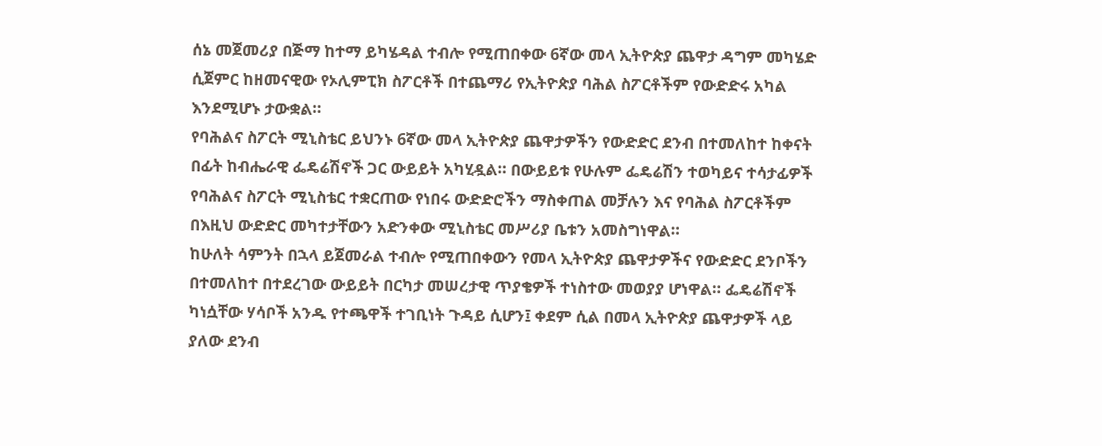ሰኔ መጀመሪያ በጅማ ከተማ ይካሄዳል ተብሎ የሚጠበቀው 6ኛው መላ ኢትዮጵያ ጨዋታ ዳግም መካሄድ ሲጀምር ከዘመናዊው የኦሊምፒክ ስፖርቶች በተጨማሪ የኢትዮጵያ ባሕል ስፖርቶችም የውድድሩ አካል እንደሚሆኑ ታውቋል።
የባሕልና ስፖርት ሚኒስቴር ይህንኑ 6ኛው መላ ኢትዮጵያ ጨዋታዎችን የውድድር ደንብ በተመለከተ ከቀናት በፊት ከብሔራዊ ፌዴሬሽኖች ጋር ውይይት አካሂዷል። በውይይቱ የሁሉም ፌዴሬሽን ተወካይና ተሳታፊዎች የባሕልና ስፖርት ሚኒስቴር ተቋርጠው የነበሩ ውድድሮችን ማስቀጠል መቻሉን እና የባሕል ስፖርቶችም በእዚህ ውድድር መካተታቸውን አድንቀው ሚኒስቴር መሥሪያ ቤቱን አመስግነዋል።
ከሁለት ሳምንት በኋላ ይጀመራል ተብሎ የሚጠበቀውን የመላ ኢትዮጵያ ጨዋታዎችና የውድድር ደንቦችን በተመለከተ በተደረገው ውይይት በርካታ መሠረታዊ ጥያቄዎች ተነስተው መወያያ ሆነዋል። ፌዴሬሽኖች ካነሷቸው ሃሳቦች አንዱ የተጫዋች ተገቢነት ጉዳይ ሲሆን፤ ቀደም ሲል በመላ ኢትዮጵያ ጨዋታዎች ላይ ያለው ደንብ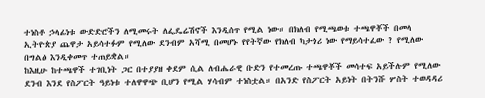ተነስቶ ኃላፊነቱ ውድድሮችን ለሚመሩት ለፌዴሬሽኖች እንዲሰጥ የሚል ነው። በክለብ የሚጫወቱ ተጫዋቾች በመላ ኢትዮጵያ ጨዋታ አይሳተፉም የሚለው ደንብም አሻሚ በመሆኑ የየትኛው የክለብ ካታጎሪ ነው የማይሳተፈው ? የሚለው በግልፅ እንዲቀመጥ ተጠይቋል።
ከእዚሁ ከተጫዋች ተገቢነት ጋር በተያያዘ ቀደም ሲል ለብሔራዊ ቡድን የተመረጡ ተጫዋቾች መሳተፍ አይችሉም የሚለው ደንብ እንደ የስፖርት ዓይነቱ ተለዋዋጭ ቢሆን የሚል ሃሳብም ተነስቷል። በአንድ የስፖርት አይነት በትንሹ ሦስት ተወዳዳሪ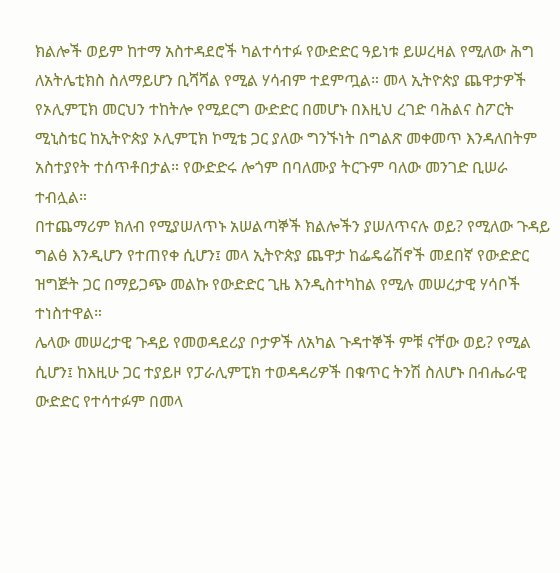ክልሎች ወይም ከተማ አስተዳደሮች ካልተሳተፉ የውድድር ዓይነቱ ይሠረዛል የሚለው ሕግ ለአትሌቲክስ ስለማይሆን ቢሻሻል የሚል ሃሳብም ተደምጧል። መላ ኢትዮጵያ ጨዋታዎች የኦሊምፒክ መርህን ተከትሎ የሚደርግ ውድድር በመሆኑ በእዚህ ረገድ ባሕልና ስፖርት ሚኒስቴር ከኢትዮጵያ ኦሊምፒክ ኮሚቴ ጋር ያለው ግንኙነት በግልጽ መቀመጥ እንዳለበትም አስተያየት ተሰጥቶበታል። የውድድሩ ሎጎም በባለሙያ ትርጉም ባለው መንገድ ቢሠራ ተብሏል።
በተጨማሪም ክለብ የሚያሠለጥኑ አሠልጣኞች ክልሎችን ያሠለጥናሉ ወይ? የሚለው ጉዳይ ግልፅ እንዲሆን የተጠየቀ ሲሆን፤ መላ ኢትዮጵያ ጨዋታ ከፌዴሬሽኖች መደበኛ የውድድር ዝግጅት ጋር በማይጋጭ መልኩ የውድድር ጊዜ እንዲስተካከል የሚሉ መሠረታዊ ሃሳቦች ተነስተዋል።
ሌላው መሠረታዊ ጉዳይ የመወዳደሪያ ቦታዎች ለአካል ጉዳተኞች ምቹ ናቸው ወይ? የሚል ሲሆን፤ ከእዚሁ ጋር ተያይዞ የፓራሊምፒክ ተወዳዳሪዎች በቁጥር ትንሽ ስለሆኑ በብሔራዊ ውድድር የተሳተፉም በመላ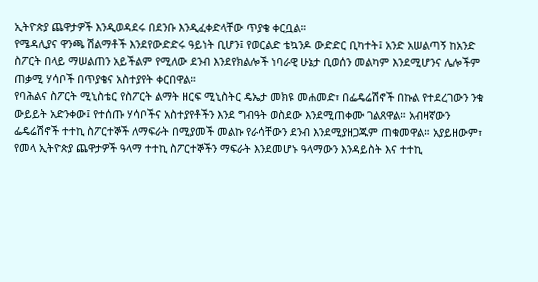ኢትዮጵያ ጨዋታዎች እንዲወዳደሩ በደንቡ እንዲፈቀድላቸው ጥያቄ ቀርቧል።
የሜዳሊያና ዋንጫ ሽልማቶች እንደየውድድሩ ዓይነት ቢሆን፤ የወርልድ ቴኳንዶ ውድድር ቢካተት፤ አንድ አሠልጣኝ ከአንድ ስፖርት በላይ ማሠልጠን አይችልም የሚለው ደንብ እንደየክልሎች ነባራዊ ሁኔታ ቢወሰን መልካም እንደሚሆንና ሌሎችም ጠቃሚ ሃሳቦች በጥያቄና አስተያየት ቀርበዋል።
የባሕልና ስፖርት ሚኒስቴር የስፖርት ልማት ዘርፍ ሚኒስትር ዴኤታ መክዩ መሐመድ፣ በፌዴሬሽኖች በኩል የተደረገውን ንቁ ውይይት አድንቀው፤ የተሰጡ ሃሳቦችና አስተያየቶችን እንደ ግብዓት ወስደው እንደሚጠቀሙ ገልጸዋል። አብዛኛውን ፌዴሬሽኖች ተተኪ ስፖርተኞች ለማፍራት በሚያመች መልኩ የራሳቸውን ደንብ እንደሚያዘጋጁም ጠቁመዋል። አያይዘውም፣ የመላ ኢትዮጵያ ጨዋታዎች ዓላማ ተተኪ ስፖርተኞችን ማፍራት እንደመሆኑ ዓላማውን እንዳይስት እና ተተኪ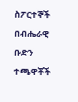ስፖርተኞች በብሔራዊ ቡድን ተጫዋቾች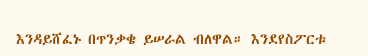እንዳይሸፈኑ በጥንቃቄ ይሠራል ብለዋል። እንደየስፖርቱ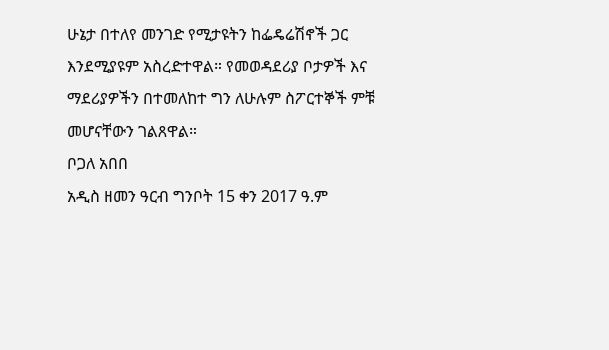ሁኔታ በተለየ መንገድ የሚታዩትን ከፌዴሬሽኖች ጋር እንደሚያዩም አስረድተዋል። የመወዳደሪያ ቦታዎች እና ማደሪያዎችን በተመለከተ ግን ለሁሉም ስፖርተኞች ምቹ መሆናቸውን ገልጸዋል።
ቦጋለ አበበ
አዲስ ዘመን ዓርብ ግንቦት 15 ቀን 2017 ዓ.ም